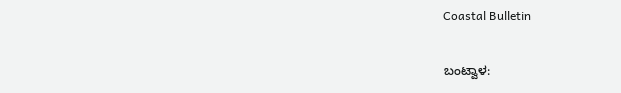Coastal Bulletin

ಬಂಟ್ವಾಳ: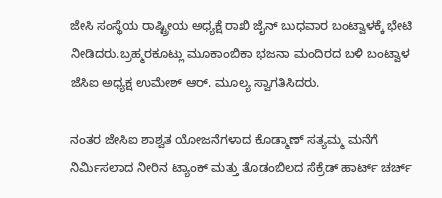ಜೇಸಿ ಸಂಸ್ಥೆಯ ರಾಷ್ಟ್ರೀಯ ಅಧ್ಯಕ್ಷೆ ರಾಖಿ ಜೈನ್ ಬುಧವಾರ ಬಂಟ್ವಾಳಕ್ಕೆ ಭೇಟಿ ನೀಡಿದರು.ಬ್ರಹ್ಮರಕೂಟ್ಲು ಮೂಕಾಂಬಿಕಾ ಭಜನಾ ಮಂದಿರದ ಬಳಿ ಬಂಟ್ವಾಳ ಜೆಸಿಐ ಅಧ್ಯಕ್ಷ ಉಮೇಶ್ ಆರ್. ಮೂಲ್ಯ ಸ್ವಾಗತಿಸಿದರು.

ನಂತರ ಜೇಸಿಐ ಶಾಶ್ವತ ಯೋಜನೆಗಳಾದ ಕೊಡ್ಮಾಣ್ ಸತ್ಯಮ್ಮ ಮನೆಗೆ ನಿರ್ಮಿಸಲಾದ ನೀರಿನ ಟ್ಯಾಂಕ್ ಮತ್ತು ತೊಡಂಬಿಲದ ಸೆಕ್ರೆಡ್ ಹಾರ್ಟ್ ಚರ್ಚ್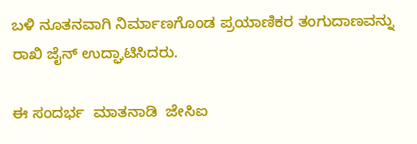ಬಳಿ ನೂತನವಾಗಿ ನಿರ್ಮಾಣಗೊಂಡ ಪ್ರಯಾಣಿಕರ ತಂಗುದಾಣವನ್ನು ರಾಖಿ ಜೈನ್ ಉದ್ಘಾಟಿಸಿದರು.

ಈ ಸಂದರ್ಭ  ಮಾತನಾಡಿ  ಜೇಸಿಐ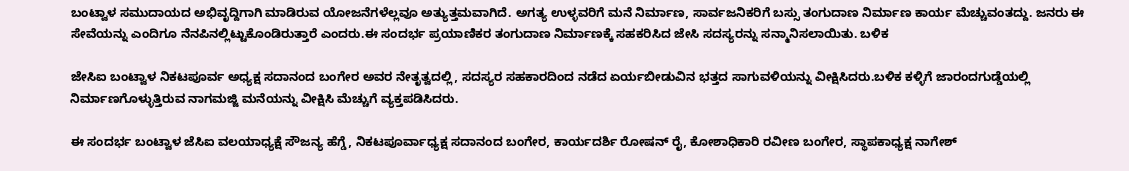ಬಂಟ್ವಾಳ ಸಮುದಾಯದ ಅಭಿವೃದ್ದಿಗಾಗಿ ಮಾಡಿರುವ ಯೋಜನೆಗಳೆಲ್ಲವೂ ಅತ್ಯುತ್ತಮವಾಗಿದೆ. ಅಗತ್ಯ ಉಳ್ಳವರಿಗೆ ಮನೆ ನಿರ್ಮಾಣ, ಸಾರ್ವಜನಿಕರಿಗೆ ಬಸ್ಸು ತಂಗುದಾಣ ನಿರ್ಮಾಣ ಕಾರ್ಯ ಮೆಚ್ಚುವಂತದ್ದು. ಜನರು ಈ ಸೇವೆಯನ್ನು ಎಂದಿಗೂ ನೆನಪಿನಲ್ಲಿಟ್ಟುಕೊಂಡಿರುತ್ತಾರೆ ಎಂದರು.ಈ ಸಂದರ್ಭ ಪ್ರಯಾಣಿಕರ ತಂಗುದಾಣ ನಿರ್ಮಾಣಕ್ಕೆ ಸಹಕರಿಸಿದ ಜೇಸಿ ಸದಸ್ಯರನ್ನು ಸನ್ಮಾನಿಸಲಾಯಿತು. ಬಳಿಕ

ಜೇಸಿಐ ಬಂಟ್ವಾಳ ನಿಕಟಪೂರ್ವ ಅಧ್ಯಕ್ಷ ಸದಾನಂದ ಬಂಗೇರ ಅವರ ನೇತೃತ್ವದಲ್ಲಿ, ಸದಸ್ಯರ ಸಹಕಾರದಿಂದ ನಡೆದ ಏರ್ಯಬೀಡುವಿನ ಭತ್ತದ ಸಾಗುವಳಿಯನ್ನು ವೀಕ್ಷಿಸಿದರು.ಬಳಿಕ‌ ಕಳ್ಳಿಗೆ ಜಾರಂದಗುಡ್ಡೆಯಲ್ಲಿ ನಿರ್ಮಾಣಗೊಳ್ಳುತ್ತಿರುವ ನಾಗಮಜ್ಜಿ ಮನೆಯನ್ನು ವೀಕ್ಷಿಸಿ ಮೆಚ್ಚುಗೆ ವ್ಯಕ್ತಪಡಿಸಿದರು.

ಈ ಸಂದರ್ಭ ಬಂಟ್ವಾಳ ಜೆಸಿಐ ವಲಯಾಧ್ಯಕ್ಷೆ ಸೌಜನ್ಯ ಹೆಗ್ಡೆ, ನಿಕಟಪೂರ್ವಾಧ್ಯಕ್ಷ ಸದಾನಂದ ಬಂಗೇರ, ಕಾರ್ಯದರ್ಶಿ ರೋಷನ್ ರೈ, ಕೋಶಾಧಿಕಾರಿ ರವೀಣ ಬಂಗೇರ, ಸ್ಥಾಪಕಾಧ್ಯಕ್ಷ ನಾಗೇಶ್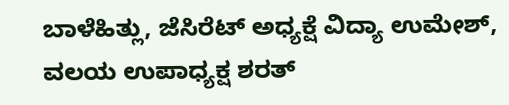ಬಾಳೆಹಿತ್ಲು, ಜೆಸಿರೆಟ್ ಅಧ್ಯಕ್ಷೆ ವಿದ್ಯಾ ಉಮೇಶ್, ವಲಯ ಉಪಾಧ್ಯಕ್ಷ ಶರತ್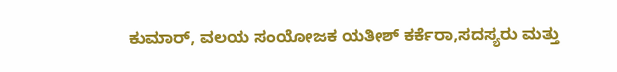ಕುಮಾರ್, ವಲಯ ಸಂಯೋಜಕ ಯತೀಶ್ ಕರ್ಕೆರಾ,ಸದಸ್ಯರು ಮತ್ತು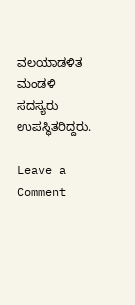ವಲಯಾಡಳಿತ ಮಂಡಳಿ ಸದಸ್ಯರು ಉಪಸ್ಥಿತರಿದ್ದರು.

Leave a Comment